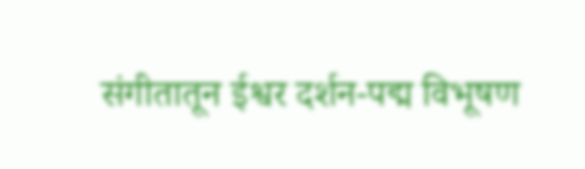संगीतातून ईश्वर दर्शन-पद्म विभूषण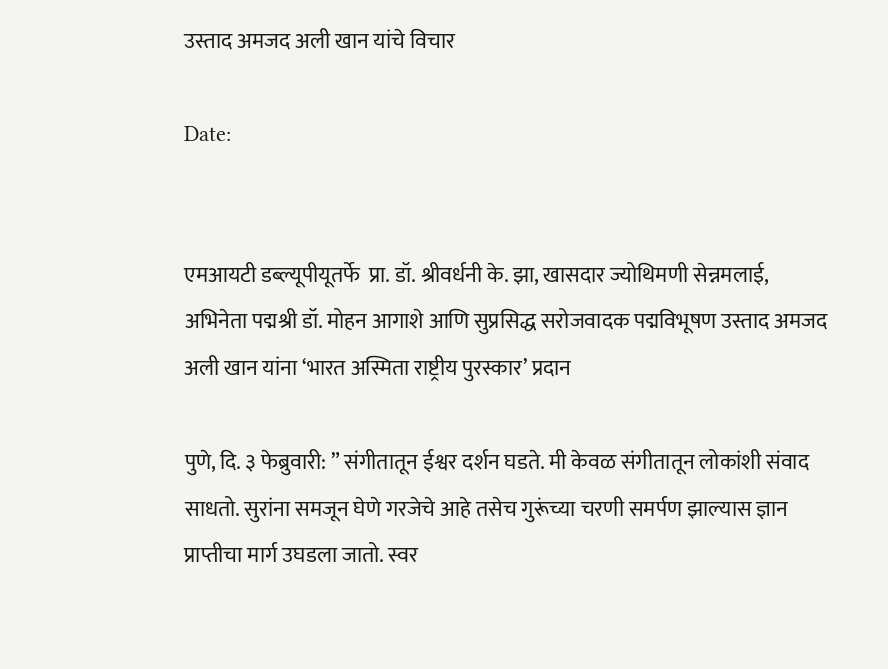उस्ताद अमजद अली खान यांचे विचार

Date:


एमआयटी डब्ल्यूपीयूतर्फे  प्रा. डॉ. श्रीवर्धनी के. झा, खासदार ज्योथिमणी सेन्नमलाई, अभिनेता पद्मश्री डॉ. मोहन आगाशे आणि सुप्रसिद्ध सरोजवादक पद्मविभूषण उस्ताद अमजद अली खान यांना ‘भारत अस्मिता राष्ट्रीय पुरस्कार’ प्रदान

पुणे, दि. ३ फेब्रुवारी: ” संगीतातून ईश्वर दर्शन घडते. मी केवळ संगीतातून लोकांशी संवाद साधतो. सुरांना समजून घेणे गरजेचे आहे तसेच गुरूंच्या चरणी समर्पण झाल्यास ज्ञान प्राप्तीचा मार्ग उघडला जातो. स्वर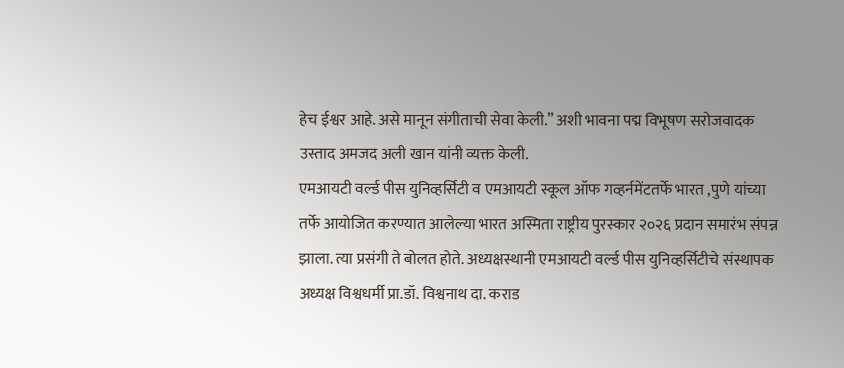हेच ईश्वर आहे. असे मानून संगीताची सेवा केली.” अशी भावना पद्म विभूषण सरोजवादक उस्ताद अमजद अली खान यांनी व्यक्त केली.
एमआयटी वर्ल्ड पीस युनिव्हर्सिटी व एमआयटी स्कूल ऑफ गव्हर्नमेंटतर्फे भारत ,पुणे यांच्या तर्फे आयोजित करण्यात आलेल्या भारत अस्मिता राष्ट्रीय पुरस्कार २०२६ प्रदान समारंभ संपन्न झाला. त्या प्रसंगी ते बोलत होते. अध्यक्षस्थानी एमआयटी वर्ल्ड पीस युनिव्हर्सिटीचे संस्थापक अध्यक्ष विश्वधर्मी प्रा.डॉ. विश्वनाथ दा. कराड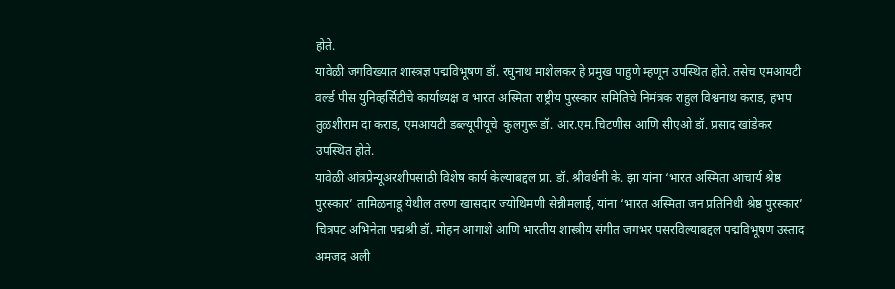होते.
यावेळी जगविख्यात शास्त्रज्ञ पद्मविभूषण डॉ. रघुनाथ माशेलकर हे प्रमुख पाहुणे म्हणून उपस्थित होते. तसेच एमआयटी वर्ल्ड पीस युनिव्हर्सिटीचे कार्याध्यक्ष व भारत अस्मिता राष्ट्रीय पुरस्कार समितिचे निमंत्रक राहुल विश्वनाथ कराड, हभप तुळशीराम दा कराड, एमआयटी डब्ल्यूपीयूचे  कुलगुरू डॉ. आर.एम.चिटणीस आणि सीएओ डॉ. प्रसाद खांडेकर उपस्थित होते.
यावेळी आंत्रप्रेन्यूअरशीपसाठी विशेष कार्य केल्याबद्दल प्रा. डॉ. श्रीवर्धनी के. झा यांना ‘भारत अस्मिता आचार्य श्रेष्ठ पुरस्कार’ तामिळनाडू येथील तरुण खासदार ज्योथिमणी सेन्नीमलाई, यांना ‘भारत अस्मिता जन प्रतिनिधी श्रेष्ठ पुरस्कार’ चित्रपट अभिनेता पद्मश्री डॉ. मोहन आगाशे आणि भारतीय शास्त्रीय संगीत जगभर पसरविल्याबद्दल पद्मविभूषण उस्ताद अमजद अली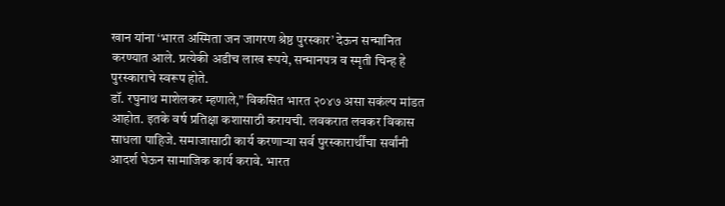खान यांना ‘भारत अस्मिता जन जागरण श्रेष्ठ पुरस्कार’ देऊन सन्मानित करण्यात आले. प्रत्येकी अडीच लाख रूपये, सन्मानपत्र व स्मृती चिन्ह हे पुरस्काराचे स्वरूप होते.
डॉ. रघुनाथ माशेलकर म्हणाले,” विकसित भारत २०४७ असा सकंल्प मांडत आहोत. इतके वर्ष प्रतिक्षा कशासाठी करायची. लवकरात लवकर विकास साधला पाहिजे. समाजासाठी कार्य करणार्‍या सर्व पुरस्कारार्थींचा सर्वांनी आदर्श घेऊन सामाजिक कार्य करावे. भारत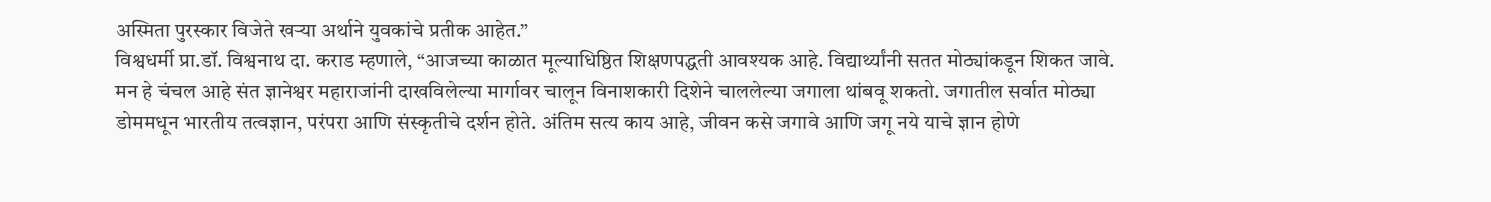अस्मिता पुरस्कार विजेते खर्‍या अर्थाने युवकांचे प्रतीक आहेत.”
विश्वधर्मी प्रा.डॉ. विश्वनाथ दा. कराड म्हणाले, “आजच्या काळात मूल्याधिष्ठित शिक्षणपद्धती आवश्यक आहे. विद्यार्थ्यांनी सतत मोठ्यांकडून शिकत जावे. मन हे चंचल आहे संत ज्ञानेश्वर महाराजांनी दाखविलेल्या मार्गावर चालून विनाशकारी दिशेने चाललेल्या जगाला थांबवू शकतो. जगातील सर्वात मोठ्या डोममधून भारतीय तत्वज्ञान, परंपरा आणि संस्कृतीचे दर्शन होते. अंतिम सत्य काय आहे, जीवन कसे जगावे आणि जगू नये याचे ज्ञान होणे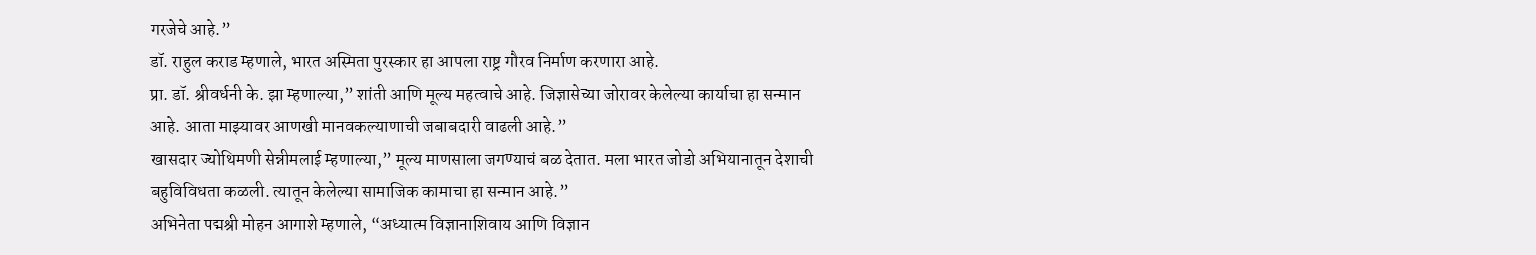गरजेचे आहे.”
डॉ. राहुल कराड म्हणाले, भारत अस्मिता पुरस्कार हा आपला राष्ट्र गौरव निर्माण करणारा आहे.
प्रा. डॉ. श्रीवर्धनी के. झा म्हणाल्या,” शांती आणि मूल्य महत्वाचे आहे. जिज्ञासेच्या जोरावर केलेल्या कार्याचा हा सन्मान आहे. आता माझ्यावर आणखी मानवकल्याणाची जबाबदारी वाढली आहे.”
खासदार ज्योथिमणी सेन्नीमलाई म्हणाल्या,” मूल्य माणसाला जगण्याचं बळ देतात. मला भारत जोडो अभियानातून देशाची बहुविविधता कळली. त्यातून केलेल्या सामाजिक कामाचा हा सन्मान आहे.”
अभिनेता पद्मश्री मोहन आगाशे म्हणाले, “अध्यात्म विज्ञानाशिवाय आणि विज्ञान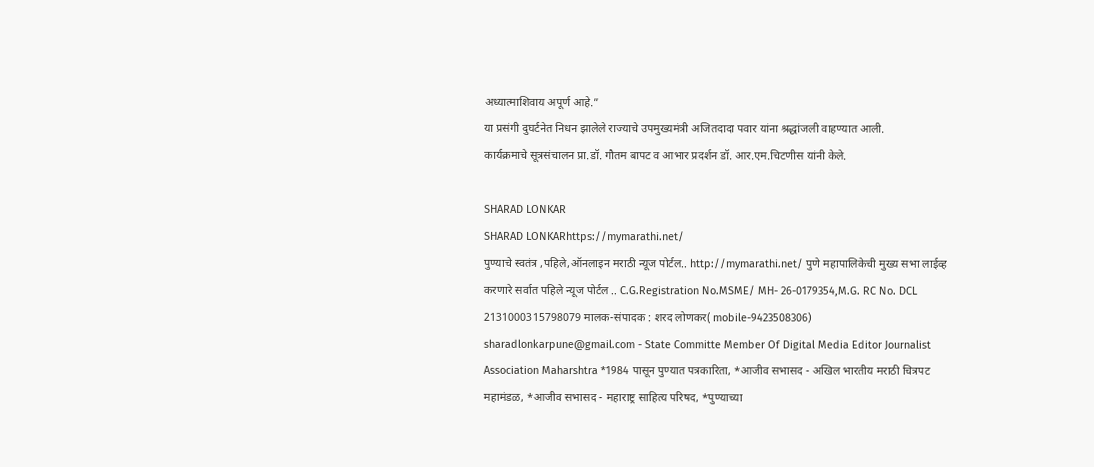अध्यात्माशिवाय अपूर्ण आहे.”
या प्रसंगी दुघर्टनेत निधन झालेले राज्याचे उपमुख्यमंत्री अजितदादा पवार यांना श्रद्धांजली वाहण्यात आली.
कार्यक्रमाचे सूत्रसंचालन प्रा.डॉ. गौतम बापट व आभार प्रदर्शन डॉ. आर.एम.चिटणीस यांनी केले.

SHARAD LONKAR
SHARAD LONKARhttps://mymarathi.net/
पुण्याचे स्वतंत्र ,पहिले,ऑनलाइन मराठी न्यूज पोर्टल.. http://mymarathi.net/ पुणे महापालिकेची मुख्य सभा लाईव्ह करणारे सर्वात पहिले न्यूज पोर्टल .. C.G.Registration No.MSME/ MH- 26-0179354,M.G. RC No. DCL 2131000315798079 मालक-संपादक : शरद लोणकर( mobile-9423508306) sharadlonkarpune@gmail.com - State Committe Member Of Digital Media Editor Journalist Association Maharshtra *1984 पासून पुण्यात पत्रकारिता, *आजीव सभासद - अखिल भारतीय मराठी चित्रपट महामंडळ, *आजीव सभासद - महाराष्ट्र साहित्य परिषद, *पुण्याच्या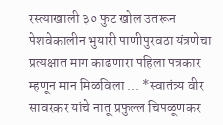रस्त्याखाली ३० फुट खोल उतरून पेशवेकालीन भुयारी पाणीपुरवठा यंत्रणेचा प्रत्यक्षात माग काढणारा पहिला पत्रकार म्हणून मान मिळविला ... *स्वातंत्र्य वीर सावरकर यांचे नातू प्रफुल्ल चिपळूणकर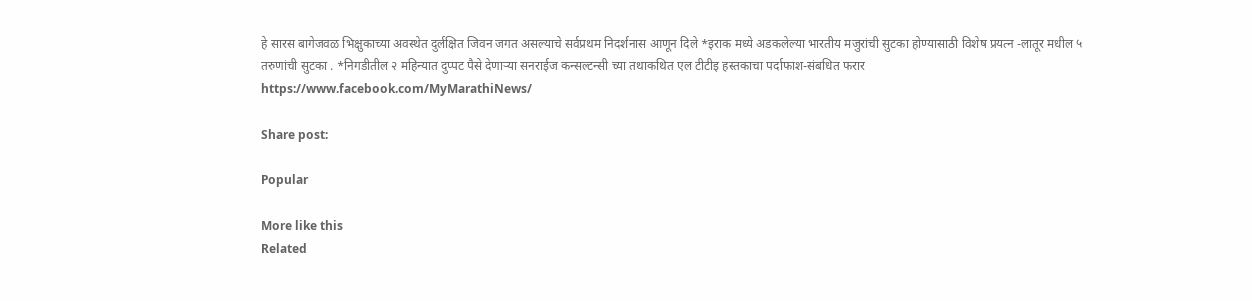हे सारस बागेजवळ भिक्षुकाच्या अवस्थेत दुर्लक्षित जिवन जगत असल्याचे सर्वप्रथम निदर्शनास आणून दिले *इराक मध्ये अडकलेल्या भारतीय मजुरांची सुटका होण्यासाठी विशेष प्रयत्न -लातूर मधील ५ तरुणांची सुटका . *निगडीतील २ महिन्यात दुप्पट पैसे देणाऱ्या सनराईज कन्सल्टन्सी च्या तथाकथित एल टीटीइ हस्तकाचा पर्दाफाश-संबधित फरार https://www.facebook.com/MyMarathiNews/

Share post:

Popular

More like this
Related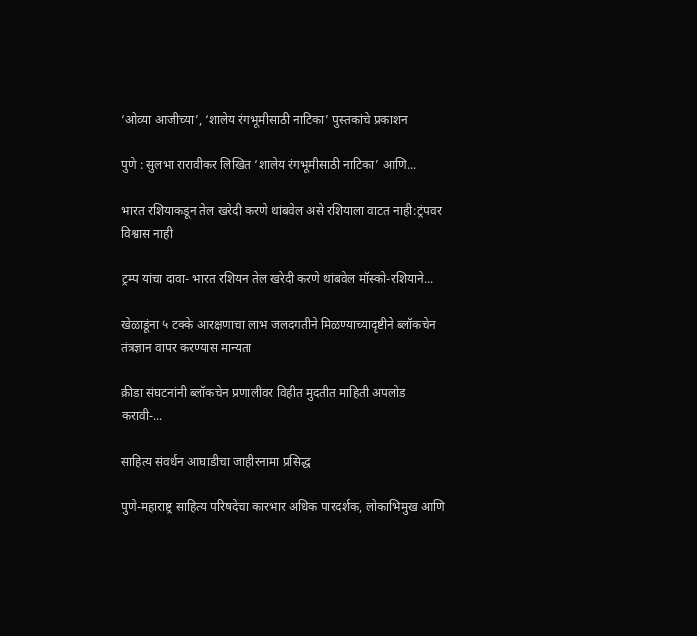‘ओव्या आजीच्या’, ‘शालेय रंगभूमीसाठी नाटिका’ पुस्तकांचे प्रकाशन

पुणे : सुलभा रारावीकर लिखित ‘शालेय रंगभूमीसाठी नाटिका’ आणि...

भारत रशियाकडून तेल खरेदी करणे थांबवेल असे रशियाला वाटत नाही:ट्रंपवर विश्वास नाही

ट्रम्प यांचा दावा- भारत रशियन तेल खरेदी करणे थांबवेल मॉस्को-रशियाने...

खेळाडूंना ५ टक्के आरक्षणाचा लाभ जलदगतीने मिळण्याच्यादृष्टीने ब्लॉकचेन तंत्रज्ञान वापर करण्यास मान्यता

क्रीडा संघटनांनी ब्लॉकचेन प्रणालीवर विहीत मुदतीत माहिती अपलोड करावी-...

साहित्य संवर्धन आघाडीचा जाहीरनामा प्रसिद्ध

पुणे-महाराष्ट्र साहित्य परिषदेचा कारभार अधिक पारदर्शक, लोकाभिमुख आणि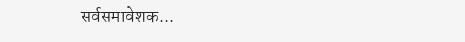सर्वसमावेशक...